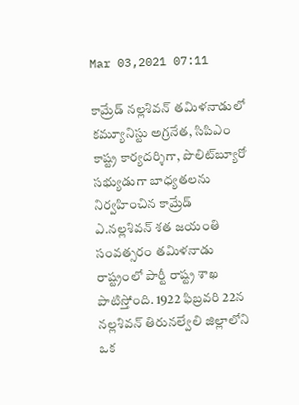Mar 03,2021 07:11

కామ్రేడ్‌ నల్లశివన్‌ తమిళనాడులో కమ్యూనిస్టు అగ్రనేత, సిపిఎం కాష్ట్ర కార్యదర్శిగా, పొలిట్‌బ్యూరో సభ్యుడుగా బాధ్యతలను నిర్వహించిన కామ్రేడ్‌ ఎ.నల్లశివన్‌ శత జయంతి సంవత్సరం తమిళనాడు రాష్ట్రంలో పార్టీ రాష్ట్ర శాఖ పాటిస్తోంది. 1922 ఫిబ్రవరి 22న నల్లశివన్‌ తిరునల్వేలి జిల్లాలోని ఒక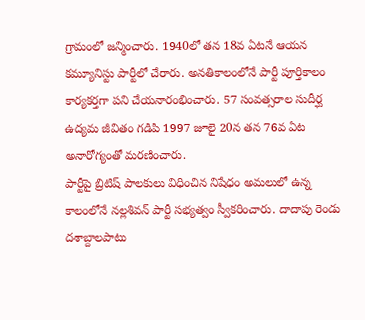గ్రామంలో జన్మించారు. 1940లో తన 18వ ఏటనే ఆయన కమ్యూనిస్టు పార్టీలో చేరారు. అనతికాలంలోనే పార్టీ పూర్తికాలం కార్యకర్తగా పని చేయనారంభించారు. 57 సంవత్సరాల సుదీర్ఘ ఉద్యమ జీవితం గడిపి 1997 జూలై 20న తన 76వ ఏట అనారోగ్యంతో మరణించారు.
పార్టీపై బ్రిటిష్‌ పాలకులు విధించిన నిషేధం అమలులో ఉన్న కాలంలోనే నల్లశివన్‌ పార్టీ సభ్యత్వం స్వీకరించారు. దాదాపు రెండు దశాబ్దాలపాటు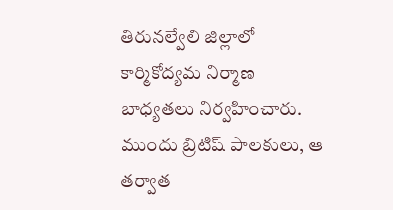తిరునల్వేలి జిల్లాలో కార్మికోద్యమ నిర్మాణ బాధ్యతలు నిర్వహించారు. ముందు బ్రిటిష్‌ పాలకులు, ఆ తర్వాత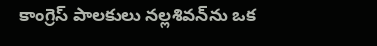కాంగ్రెస్‌ పాలకులు నల్లశివన్‌ను ఒక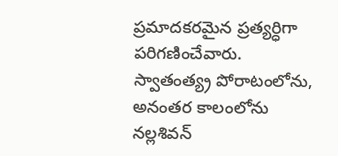ప్రమాదకరమైన ప్రత్యర్ధిగా పరిగణించేవారు. స్వాతంత్య్ర పోరాటంలోను, అనంతర కాలంలోను నల్లశివన్‌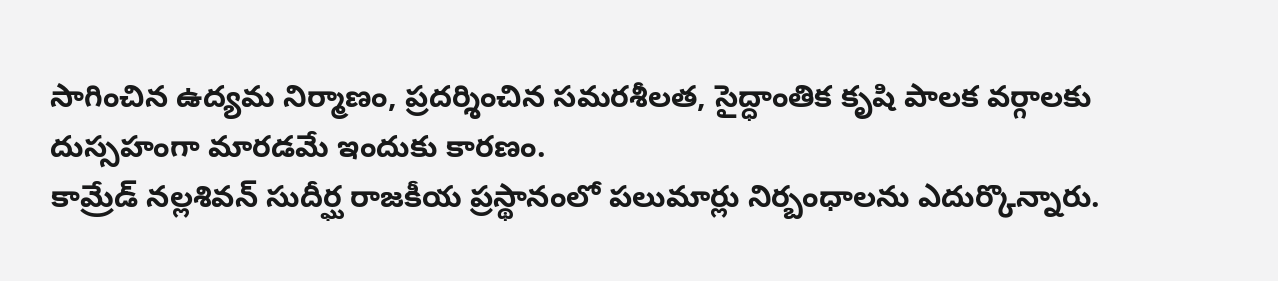సాగించిన ఉద్యమ నిర్మాణం, ప్రదర్శించిన సమరశీలత, సైద్ధాంతిక కృషి పాలక వర్గాలకు దుస్సహంగా మారడమే ఇందుకు కారణం.
కామ్రేడ్‌ నల్లశివన్‌ సుదీర్ఘ రాజకీయ ప్రస్థానంలో పలుమార్లు నిర్బంధాలను ఎదుర్కొన్నారు.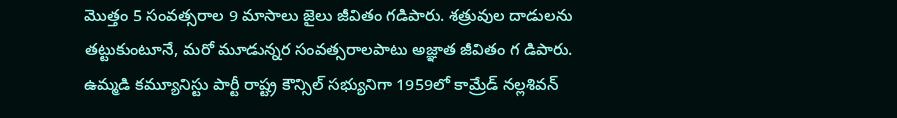మొత్తం 5 సంవత్సరాల 9 మాసాలు జైలు జీవితం గడిపారు. శత్రువుల దాడులను తట్టుకుంటూనే, మరో మూడున్నర సంవత్సరాలపాటు అజ్ఞాత జీవితం గ డిపారు.
ఉమ్మడి కమ్యూనిస్టు పార్టీ రాష్ట్ర కౌన్సిల్‌ సభ్యునిగా 1959లో కామ్రేడ్‌ నల్లశివన్‌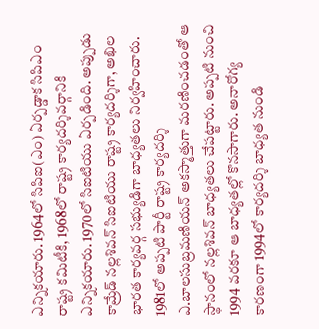ఎన్నికయారు. 1964లో సిపిఐ(ఎం) ఏర్పడ్డాక సిపిఎం రాష్ట్ర కమిటీకి, 1968లో రాష్ట్ర కార్యదర్శివర్గానికి ఎన్నికయారు. 1970లో సిఐటియు ఏర్పడింది. అప్పుడు కామ్రేడ్‌ నల్లశివన్‌ సిఐటియు రాష్ట్ర కార్యదర్శిగా, అఖిల భారత కార్యవర్గ సభ్యుడిగా బాధ్యతలు నిర్వహించారు. 1981లో అప్పటి పార్టీ రాష్ట్ర కార్యదర్శి ఎ.బాలసుబ్రమణియన్‌ అకస్మాత్తుగా మరణించడంతో ఆ స్థానంలో నల్లశివన్‌ బాధ్యతలు చేపట్టారు. అప్పటి నుంచి 1994 వరకూ ఆ బాధ్యతల్లో కొనసాగారు. అనారోగ్య కారణంగా 1994లో కార్యదర్శి బాధ్యత నుండి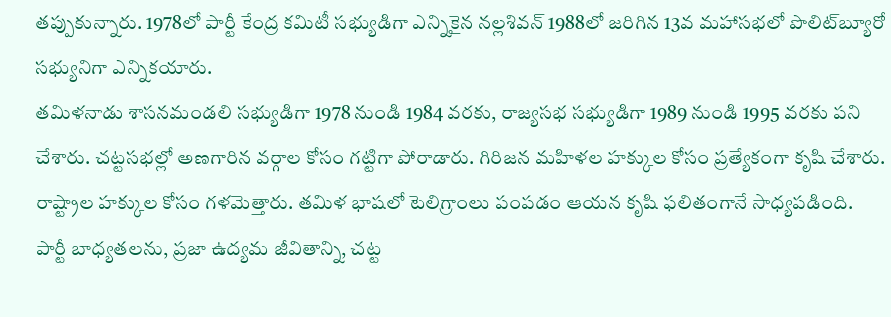తప్పుకున్నారు. 1978లో పార్టీ కేంద్ర కమిటీ సభ్యుడిగా ఎన్నికైన నల్లశివన్‌ 1988లో జరిగిన 13వ మహాసభలో పొలిట్‌బ్యూరో సభ్యునిగా ఎన్నికయారు.
తమిళనాడు శాసనమండలి సభ్యుడిగా 1978 నుండి 1984 వరకు, రాజ్యసభ సభ్యుడిగా 1989 నుండి 1995 వరకు పని చేశారు. చట్టసభల్లో అణగారిన వర్గాల కోసం గట్టిగా పోరాడారు. గిరిజన మహిళల హక్కుల కోసం ప్రత్యేకంగా కృషి చేశారు. రాష్ట్రాల హక్కుల కోసం గళమెత్తారు. తమిళ భాషలో టెలిగ్రాంలు పంపడం ఆయన కృషి ఫలితంగానే సాధ్యపడింది.
పార్టీ బాధ్యతలను, ప్రజా ఉద్యమ జీవితాన్ని, చట్ట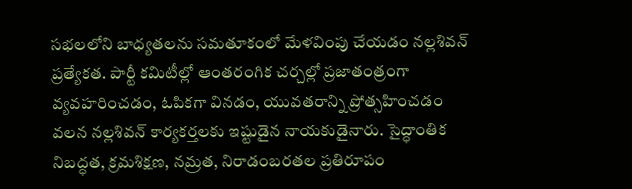సభలలోని బాధ్యతలను సమతూకంలో మేళవింపు చేయడం నల్లశివన్‌ ప్రత్యేకత. పార్టీ కమిటీల్లో ఆంతరంగిక చర్చల్లో ప్రజాతంత్రంగా వ్యవహరించడం, ఓపికగా వినడం, యువతరాన్ని ప్రోత్సహించడం వలన నల్లశివన్‌ కార్యకర్తలకు ఇష్టుడైన నాయకుడైనారు. సైద్ధాంతిక నిబద్ధత, క్రమశిక్షణ, నమ్రత, నిరాడంబరతల ప్రతిరూపం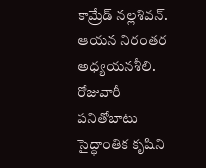కామ్రేడ్‌ నల్లశివన్‌. ఆయన నిరంతర అధ్యయనశీలి. రోజువారీ పనితోబాటు సైద్ధాంతిక కృషిని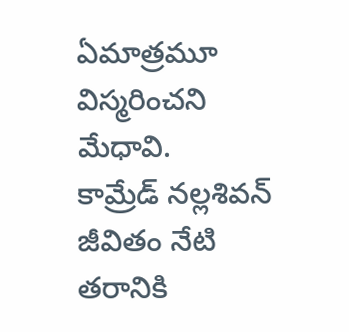ఏమాత్రమూ విస్మరించని మేధావి.
కామ్రేడ్‌ నల్లశివన్‌ జీవితం నేటి తరానికి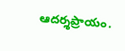ఆదర్శప్రాయం.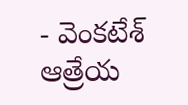- వెంకటేశ్‌ ఆత్రేయ